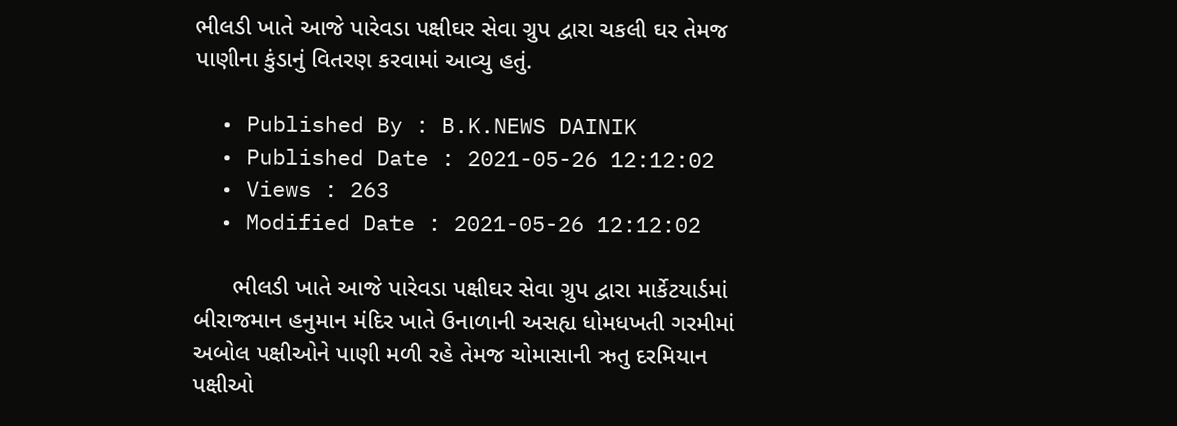ભીલડી ખાતે આજે પારેવડા પક્ષીઘર સેવા ગ્રુપ દ્વારા ચકલી ઘર તેમજ પાણીના કુંડાનું વિતરણ કરવામાં આવ્યુ હતું.

  • Published By : B.K.NEWS DAINIK
  • Published Date : 2021-05-26 12:12:02
  • Views : 263
  • Modified Date : 2021-05-26 12:12:02

      ભીલડી ખાતે આજે પારેવડા પક્ષીઘર સેવા ગ્રુપ દ્વારા માર્કેટયાર્ડમાં બીરાજમાન હનુમાન મંદિર ખાતે ઉનાળાની અસહ્ય ધોમધખતી ગરમીમાં અબોલ પક્ષીઓને પાણી મળી રહે તેમજ ચોમાસાની ઋતુ દરમિયાન પક્ષીઓ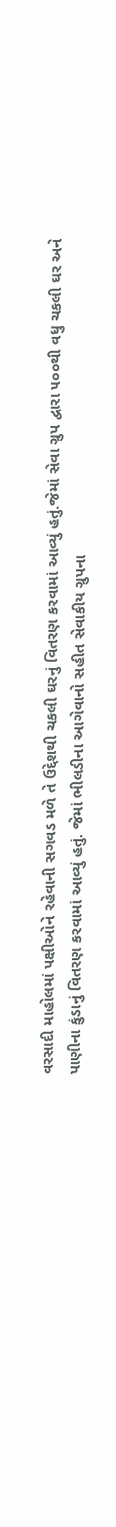વરસાદી માહોલમાં પક્ષીઓને રહેવાની સગવડ મળે તે ઉદ્દેશથી ચકલી ઘરનું વિતરણ કરવામાં આવ્યું હતું.જેમાં સેવા ગ્રુપ દ્વારા ૫૦૦થી વધુ ચકલી ઘર અને પાણીના કુંડાનું વિતરણ કરવામાં આવ્યું હતું. જેમાં ભીલડીના આગેવાનો સહીત સેવાકીય ગ્રુપના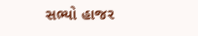સભ્યો હાજર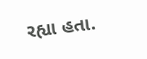રહ્યા હતા.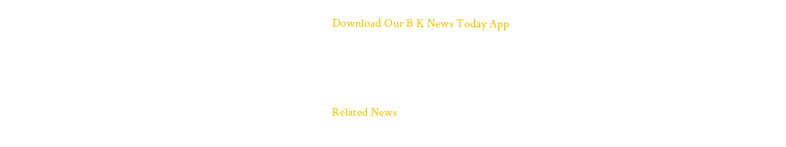Download Our B K News Today App



Related News